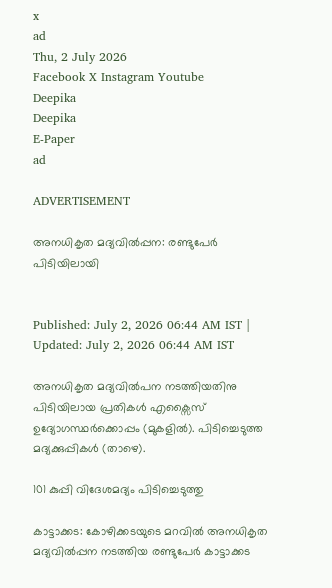x
ad
Thu, 2 July 2026
Facebook X Instagram Youtube
Deepika
Deepika
E-Paper
ad

ADVERTISEMENT

അനധികൃത മദ്യവിൽപ്പന: രണ്ടുപേർ പിടിയിലായി


Published: July 2, 2026 06:44 AM IST | Updated: July 2, 2026 06:44 AM IST

അനധികൃത മദ്യവിൽപന നടത്തിയതിനു പിടിയിലായ പ്രതികൾ എക്സൈസ് ഉദ്യോഗസ്ഥർക്കൊപ്പം (മുകളിൽ). പിടിച്ചെടുത്ത മദ്യക്കുപ്പികൾ (താഴെ).

101 കുപ്പി വിദേശമദ്യം പിടിച്ചെടുത്തു

കാട്ടാക്കട: കോഴിക്കടയുടെ മറവിൽ അനധികൃത മദ്യവിൽപ്പന നടത്തിയ രണ്ടുപേർ കാട്ടാക്കട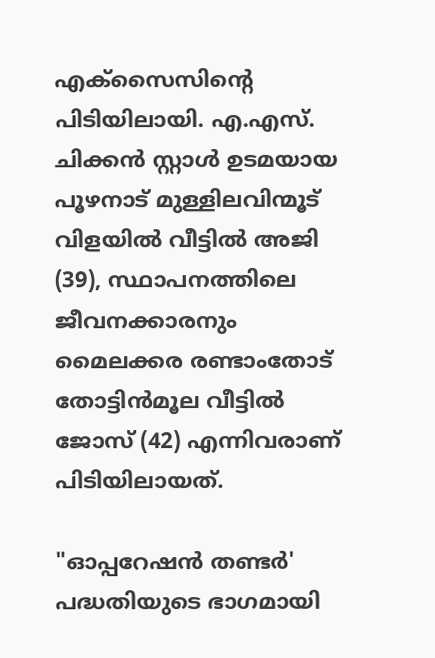എക്സൈസിന്‍റെ പിടിയിലായി. എ.എസ്. ചിക്കൻ സ്റ്റാൾ ഉടമയായ പൂഴനാട് മുള്ളിലവിന്മൂട് വിളയിൽ വീട്ടിൽ അജി (39), സ്ഥാപനത്തിലെ ജീവനക്കാരനും മൈലക്കര രണ്ടാംതോട് തോട്ടിൻമൂല വീട്ടിൽ ജോസ് (42) എന്നിവരാണ് പിടിയിലായത്.

"ഓപ്പറേഷൻ തണ്ടർ' പദ്ധതിയുടെ ഭാഗമായി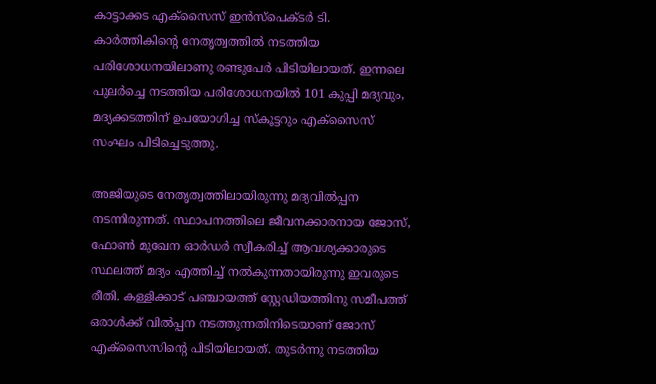കാട്ടാക്കട എക്സൈസ് ഇൻസ്പെക്ടർ ടി. കാർത്തികിന്‍റെ നേതൃത്വത്തിൽ നടത്തിയ പരിശോധനയിലാണു രണ്ടുപേർ പിടിയിലായത്. ഇന്നലെ പുലർച്ചെ നടത്തിയ പരിശോധനയിൽ 101 കുപ്പി മദ്യവും, മദ്യക്കടത്തിന് ഉപയോഗിച്ച സ്കൂട്ടറും എക്സൈസ് സംഘം പിടിച്ചെടുത്തു.

അജിയുടെ നേതൃത്വത്തിലായിരുന്നു മദ്യവിൽപ്പന നടന്നിരുന്നത്. സ്ഥാപനത്തിലെ ജീവനക്കാരനായ ജോസ്, ഫോൺ മുഖേന ഓർഡർ സ്വീകരിച്ച് ആവശ്യക്കാരുടെ സ്ഥലത്ത് മദ്യം എത്തിച്ച് നൽകുന്നതായിരുന്നു ഇവരുടെ രീതി. കള്ളിക്കാട് പഞ്ചായത്ത് സ്റ്റേഡിയത്തിനു സമീപത്ത് ഒരാൾക്ക് വിൽപ്പന നടത്തുന്നതിനിടെയാണ് ജോസ് എക്സൈസിന്‍റെ പിടിയിലായത്. തുടർന്നു നടത്തിയ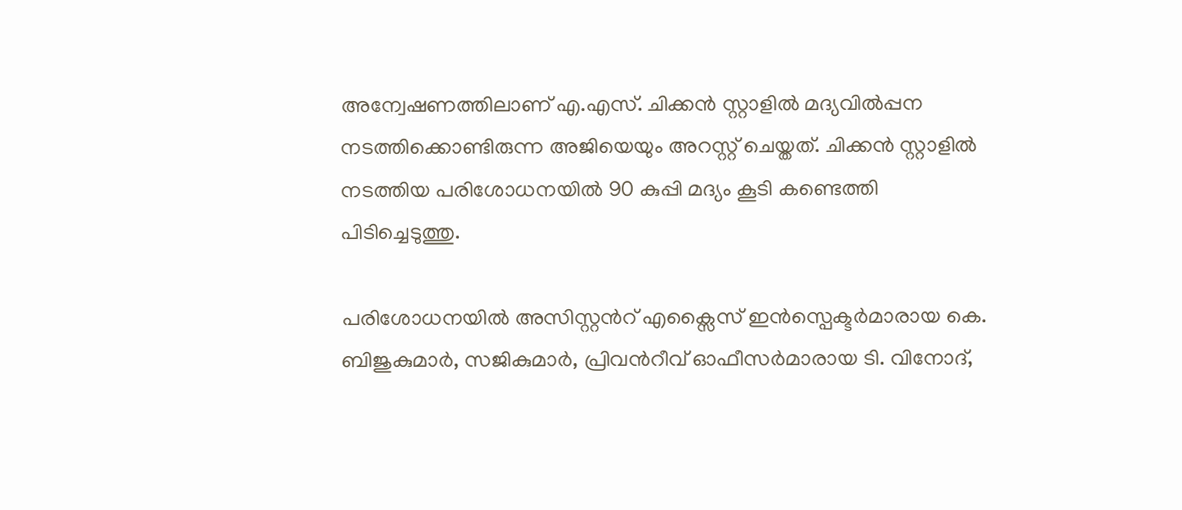അന്വേഷണത്തിലാണ് എ.എസ്. ചിക്കൻ സ്റ്റാളിൽ മദ്യവിൽപ്പന നടത്തിക്കൊണ്ടിരുന്ന അജിയെയും അറസ്റ്റ് ചെയ്തത്. ചിക്കൻ സ്റ്റാളിൽ നടത്തിയ പരിശോധനയിൽ 90 കുപ്പി മദ്യം കൂടി കണ്ടെത്തി പിടിച്ചെടുത്തു.

പരിശോധനയിൽ അസിസ്റ്റന്‍റ് എക്സൈസ് ഇൻസ്പെക്ടർമാരായ കെ. ബിജുകുമാർ, സജികുമാർ, പ്രിവന്‍റീവ് ഓഫീസർമാരായ ടി. വിനോദ്,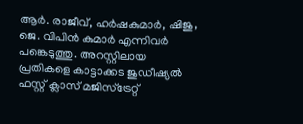ആർ. രാജീവ്, ഹർഷകുമാർ, ഷിജു, ജെ. വിപിൻ കുമാർ എന്നിവർ പങ്കെടുത്തു. അറസ്റ്റിലായ പ്രതികളെ കാട്ടാക്കട ജുഡീഷ്യൽ ഫസ്റ്റ് ക്ലാസ് മജിസ്ട്രേറ്റ്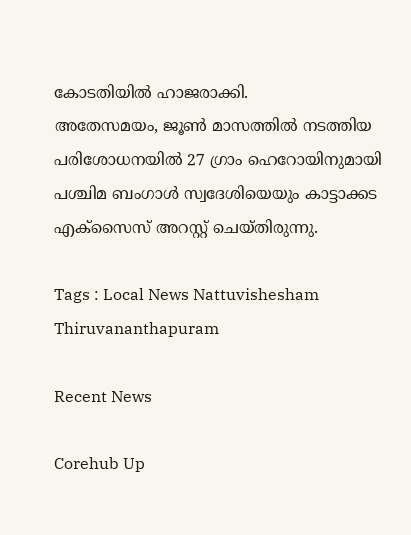കോടതിയിൽ ഹാജരാക്കി.
അതേസമയം, ജൂൺ മാസത്തിൽ നടത്തിയ പരിശോധനയിൽ 27 ഗ്രാം ഹെറോയിനുമായി പശ്ചിമ ബംഗാൾ സ്വദേശിയെയും കാട്ടാക്കട എക്സൈസ് അറസ്റ്റ് ചെയ്തിരുന്നു.

Tags : Local News Nattuvishesham Thiruvananthapuram

Recent News

Corehub Up